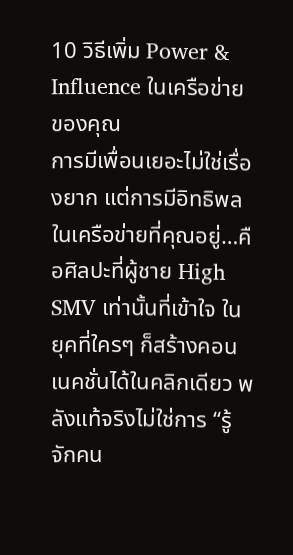10 วิธีเพิ่ม Power & Influence ในเครือข่ายของคุณ
การมีเพื่อนเยอะไม่ใช่เรื่องยาก แต่การมีอิทธิพลในเครือข่ายที่คุณอยู่…คือศิลปะที่ผู้ชาย High SMV เท่านั้นที่เข้าใจ ในยุคที่ใครๆ ก็สร้างคอนเนคชั่นได้ในคลิกเดียว พลังแท้จริงไม่ใช่การ “รู้จักคน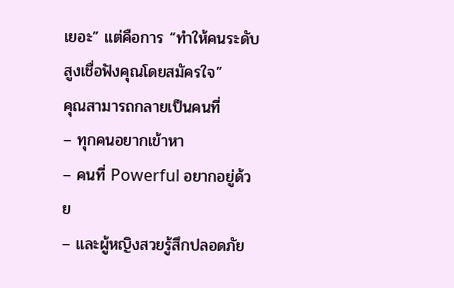เยอะ” แต่คือการ “ทำให้คนระดับสูงเชื่อฟังคุณโดยสมัครใจ”
คุณสามารถกลายเป็นคนที่
– ทุกคนอยากเข้าหา
– คนที่ Powerful อยากอยู่ด้วย
– และผู้หญิงสวยรู้สึกปลอดภัย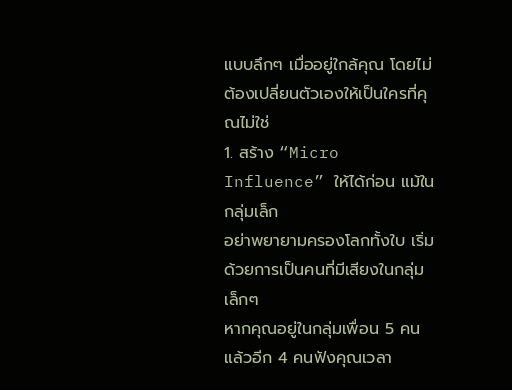แบบลึกๆ เมื่ออยู่ใกล้คุณ โดยไม่ต้องเปลี่ยนตัวเองให้เป็นใครที่คุณไม่ใช่
1. สร้าง “Micro Influence” ให้ได้ก่อน แม้ในกลุ่มเล็ก
อย่าพยายามครองโลกทั้งใบ เริ่มด้วยการเป็นคนที่มีเสียงในกลุ่มเล็กๆ
หากคุณอยู่ในกลุ่มเพื่อน 5 คน แล้วอีก 4 คนฟังคุณเวลา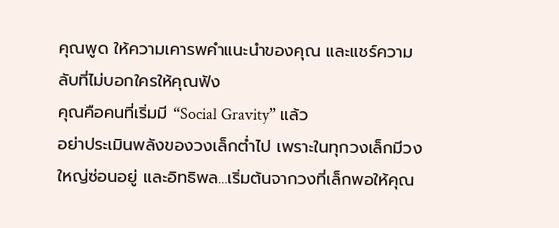คุณพูด ให้ความเคารพคำแนะนำของคุณ และแชร์ความลับที่ไม่บอกใครให้คุณฟัง
คุณคือคนที่เริ่มมี “Social Gravity” แล้ว
อย่าประเมินพลังของวงเล็กต่ำไป เพราะในทุกวงเล็กมีวงใหญ่ซ่อนอยู่ และอิทธิพล…เริ่มต้นจากวงที่เล็กพอให้คุณ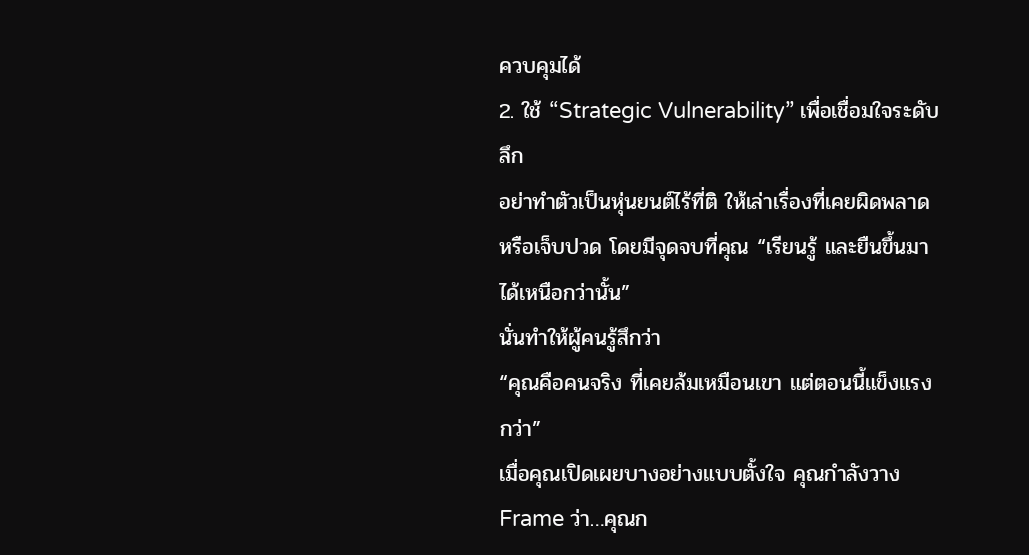ควบคุมได้
2. ใช้ “Strategic Vulnerability” เพื่อเชื่อมใจระดับลึก
อย่าทำตัวเป็นหุ่นยนต์ไร้ที่ติ ให้เล่าเรื่องที่เคยผิดพลาด หรือเจ็บปวด โดยมีจุดจบที่คุณ “เรียนรู้ และยืนขึ้นมาได้เหนือกว่านั้น”
นั่นทำให้ผู้คนรู้สึกว่า
“คุณคือคนจริง ที่เคยล้มเหมือนเขา แต่ตอนนี้แข็งแรงกว่า”
เมื่อคุณเปิดเผยบางอย่างแบบตั้งใจ คุณกำลังวาง Frame ว่า…คุณก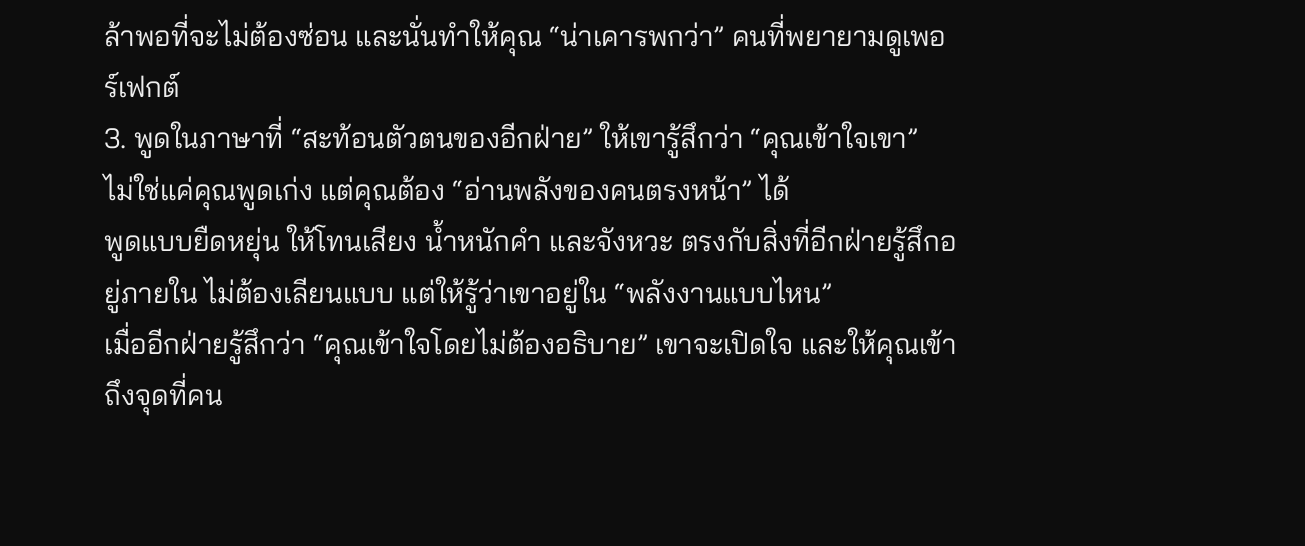ล้าพอที่จะไม่ต้องซ่อน และนั่นทำให้คุณ “น่าเคารพกว่า” คนที่พยายามดูเพอร์เฟกต์
3. พูดในภาษาที่ “สะท้อนตัวตนของอีกฝ่าย” ให้เขารู้สึกว่า “คุณเข้าใจเขา”
ไม่ใช่แค่คุณพูดเก่ง แต่คุณต้อง “อ่านพลังของคนตรงหน้า” ได้
พูดแบบยืดหยุ่น ให้โทนเสียง น้ำหนักคำ และจังหวะ ตรงกับสิ่งที่อีกฝ่ายรู้สึกอยู่ภายใน ไม่ต้องเลียนแบบ แต่ให้รู้ว่าเขาอยู่ใน “พลังงานแบบไหน”
เมื่ออีกฝ่ายรู้สึกว่า “คุณเข้าใจโดยไม่ต้องอธิบาย” เขาจะเปิดใจ และให้คุณเข้าถึงจุดที่คน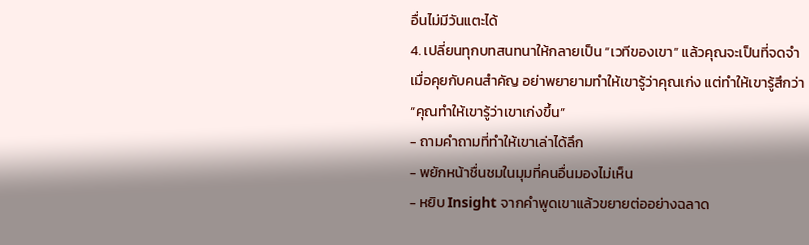อื่นไม่มีวันแตะได้
4. เปลี่ยนทุกบทสนทนาให้กลายเป็น “เวทีของเขา” แล้วคุณจะเป็นที่จดจำ
เมื่อคุยกับคนสำคัญ อย่าพยายามทำให้เขารู้ว่าคุณเก่ง แต่ทำให้เขารู้สึกว่า
“คุณทำให้เขารู้ว่าเขาเก่งขึ้น”
- ถามคำถามที่ทำให้เขาเล่าได้ลึก
- พยักหน้าชื่นชมในมุมที่คนอื่นมองไม่เห็น
- หยิบ Insight จากคำพูดเขาแล้วขยายต่ออย่างฉลาด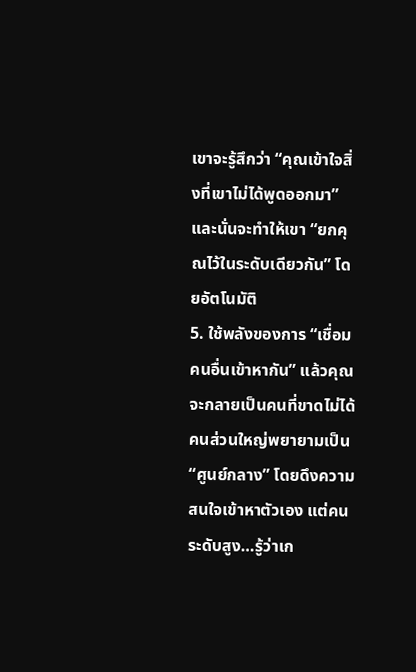เขาจะรู้สึกว่า “คุณเข้าใจสิ่งที่เขาไม่ได้พูดออกมา” และนั่นจะทำให้เขา “ยกคุณไว้ในระดับเดียวกัน” โดยอัตโนมัติ
5. ใช้พลังของการ “เชื่อมคนอื่นเข้าหากัน” แล้วคุณจะกลายเป็นคนที่ขาดไม่ได้
คนส่วนใหญ่พยายามเป็น “ศูนย์กลาง” โดยดึงความสนใจเข้าหาตัวเอง แต่คนระดับสูง…รู้ว่าเก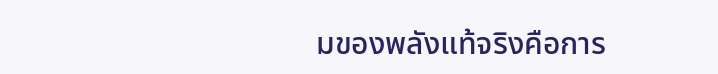มของพลังแท้จริงคือการ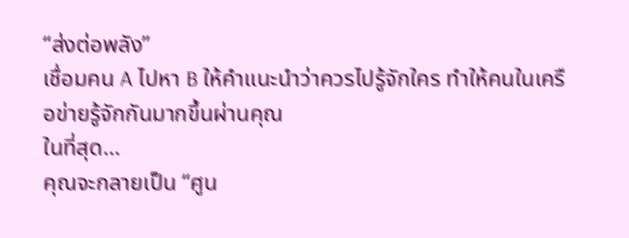“ส่งต่อพลัง”
เชื่อมคน A ไปหา B ให้คำแนะนำว่าควรไปรู้จักใคร ทำให้คนในเครือข่ายรู้จักกันมากขึ้นผ่านคุณ
ในที่สุด…
คุณจะกลายเป็น “ศูน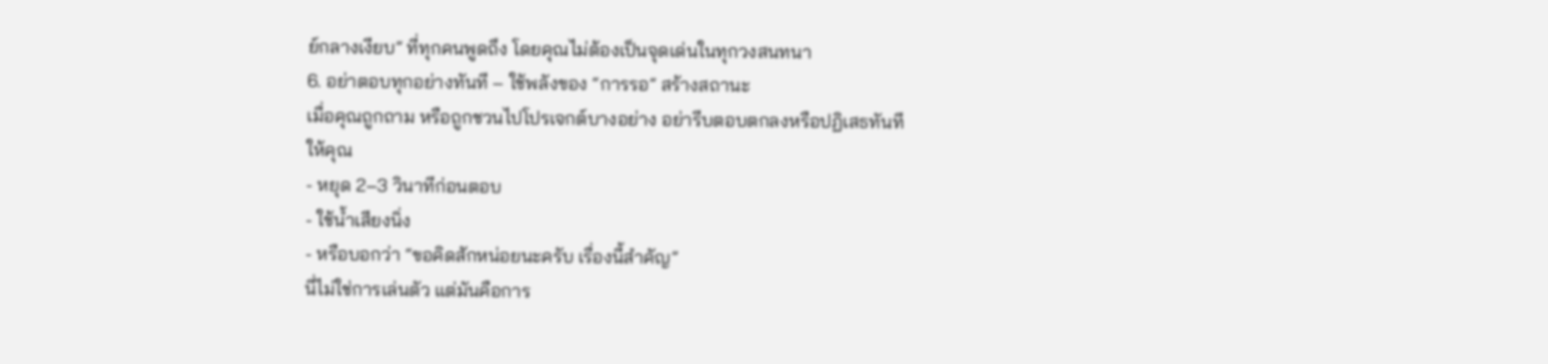ย์กลางเงียบ” ที่ทุกคนพูดถึง โดยคุณไม่ต้องเป็นจุดเด่นในทุกวงสนทนา
6. อย่าตอบทุกอย่างทันที – ใช้พลังของ “การรอ” สร้างสถานะ
เมื่อคุณถูกถาม หรือถูกชวนไปโปรเจกต์บางอย่าง อย่ารีบตอบตกลงหรือปฏิเสธทันที
ให้คุณ
- หยุด 2–3 วินาทีก่อนตอบ
- ใช้น้ำเสียงนิ่ง
- หรือบอกว่า “ขอคิดสักหน่อยนะครับ เรื่องนี้สำคัญ”
นี่ไม่ใช่การเล่นตัว แต่มันคือการ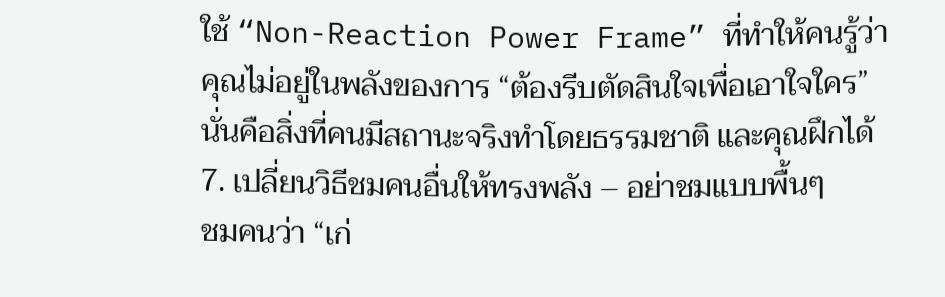ใช้ “Non-Reaction Power Frame” ที่ทำให้คนรู้ว่าคุณไม่อยู่ในพลังของการ “ต้องรีบตัดสินใจเพื่อเอาใจใคร”
นั่นคือสิ่งที่คนมีสถานะจริงทำโดยธรรมชาติ และคุณฝึกได้
7. เปลี่ยนวิธีชมคนอื่นให้ทรงพลัง – อย่าชมแบบพื้นๆ
ชมคนว่า “เก่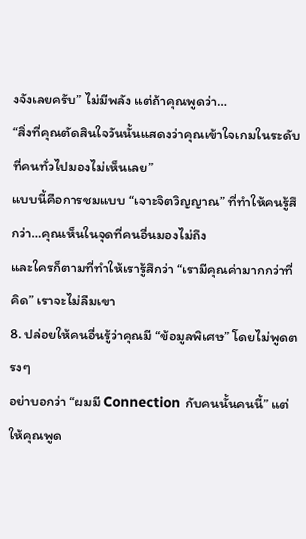งจังเลยครับ” ไม่มีพลัง แต่ถ้าคุณพูดว่า…
“สิ่งที่คุณตัดสินใจวันนั้นแสดงว่าคุณเข้าใจเกมในระดับที่คนทั่วไปมองไม่เห็นเลย”
แบบนี้คือการชมแบบ “เจาะจิตวิญญาณ” ที่ทำให้คนรู้สึกว่า…คุณเห็นในจุดที่คนอื่นมองไม่ถึง
และใครก็ตามที่ทำให้เรารู้สึกว่า “เรามีคุณค่ามากกว่าที่คิด” เราจะไม่ลืมเขา
8. ปล่อยให้คนอื่นรู้ว่าคุณมี “ข้อมูลพิเศษ” โดยไม่พูดตรงๆ
อย่าบอกว่า “ผมมี Connection กับคนนั้นคนนี้” แต่ให้คุณพูด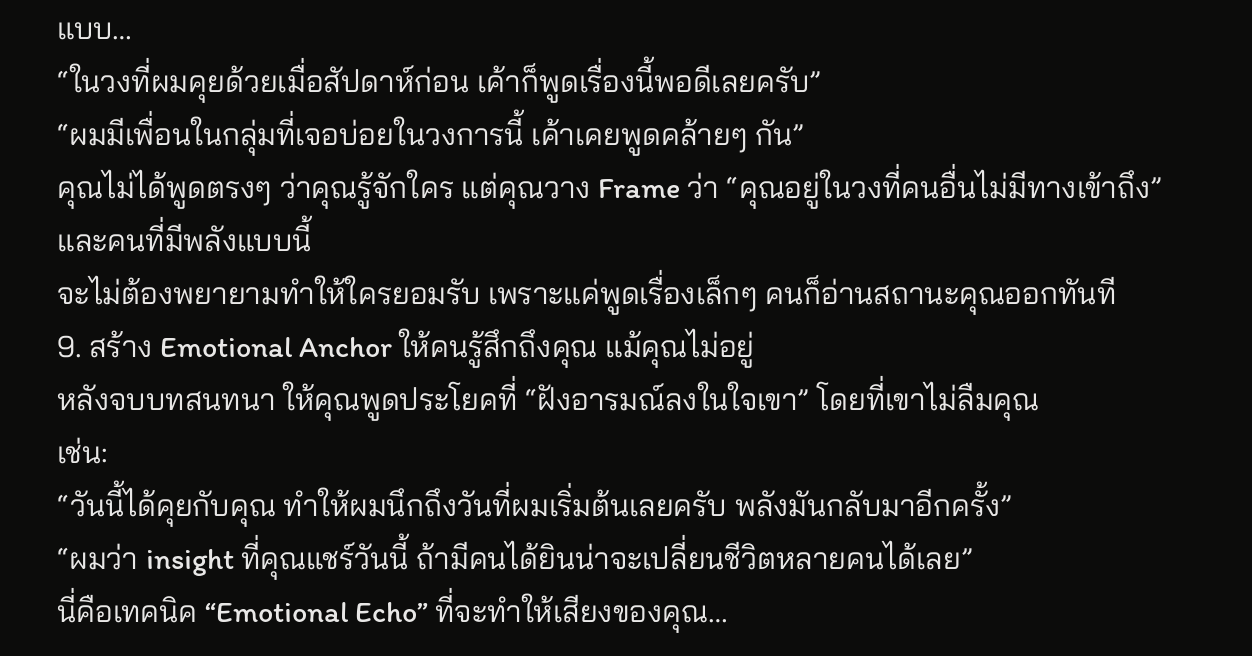แบบ…
“ในวงที่ผมคุยด้วยเมื่อสัปดาห์ก่อน เค้าก็พูดเรื่องนี้พอดีเลยครับ”
“ผมมีเพื่อนในกลุ่มที่เจอบ่อยในวงการนี้ เค้าเคยพูดคล้ายๆ กัน”
คุณไม่ได้พูดตรงๆ ว่าคุณรู้จักใคร แต่คุณวาง Frame ว่า “คุณอยู่ในวงที่คนอื่นไม่มีทางเข้าถึง”
และคนที่มีพลังแบบนี้
จะไม่ต้องพยายามทำให้ใครยอมรับ เพราะแค่พูดเรื่องเล็กๆ คนก็อ่านสถานะคุณออกทันที
9. สร้าง Emotional Anchor ให้คนรู้สึกถึงคุณ แม้คุณไม่อยู่
หลังจบบทสนทนา ให้คุณพูดประโยคที่ “ฝังอารมณ์ลงในใจเขา” โดยที่เขาไม่ลืมคุณ
เช่น:
“วันนี้ได้คุยกับคุณ ทำให้ผมนึกถึงวันที่ผมเริ่มต้นเลยครับ พลังมันกลับมาอีกครั้ง”
“ผมว่า insight ที่คุณแชร์วันนี้ ถ้ามีคนได้ยินน่าจะเปลี่ยนชีวิตหลายคนได้เลย”
นี่คือเทคนิค “Emotional Echo” ที่จะทำให้เสียงของคุณ…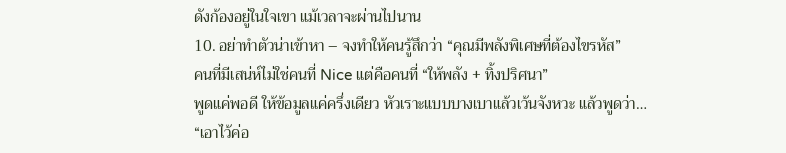ดังก้องอยู่ในใจเขา แม้เวลาจะผ่านไปนาน
10. อย่าทำตัวน่าเข้าหา – จงทำให้คนรู้สึกว่า “คุณมีพลังพิเศษที่ต้องไขรหัส”
คนที่มีเสน่ห์ไม่ใช่คนที่ Nice แต่คือคนที่ “ให้พลัง + ทิ้งปริศนา”
พูดแค่พอดี ให้ข้อมูลแค่ครึ่งเดียว หัวเราะแบบบางเบาแล้วเว้นจังหวะ แล้วพูดว่า…
“เอาไว้ค่อ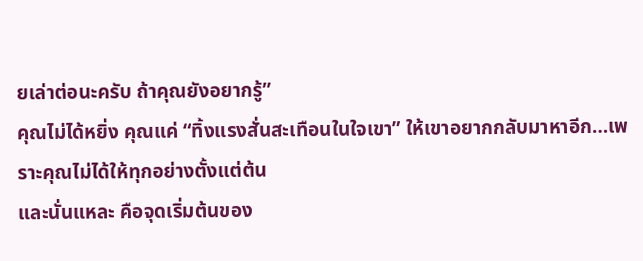ยเล่าต่อนะครับ ถ้าคุณยังอยากรู้”
คุณไม่ได้หยิ่ง คุณแค่ “ทิ้งแรงสั่นสะเทือนในใจเขา” ให้เขาอยากกลับมาหาอีก…เพราะคุณไม่ได้ให้ทุกอย่างตั้งแต่ต้น
และนั่นแหละ คือจุดเริ่มต้นของ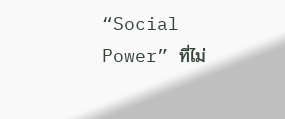“Social Power” ที่ไม่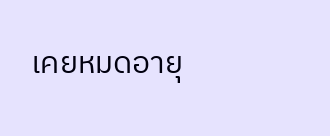เคยหมดอายุ